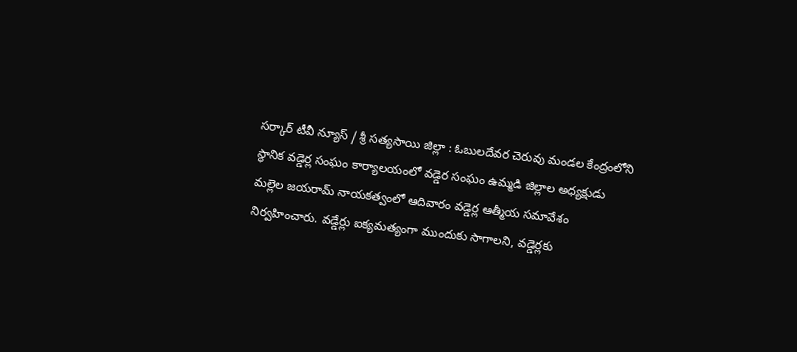సర్కార్ టీవీ న్యూస్ / శ్రీ సత్యసాయి జిల్లా : ఓబులదేవర చెరువు మండల కేంద్రంలోని స్థానిక వడ్డెర్ల సంఘం కార్యాలయంలో వడ్డెర సంఘం ఉమ్మడి జిల్లాల అధ్యక్షుడు మల్లెల జయరామ్ నాయకత్వంలో ఆదివారం వడ్డెర్ల ఆత్మీయ సమావేశం నిర్వహించారు. వడ్డేర్లు ఐక్యమత్యంగా ముందుకు సాగాలని, వడ్డెర్లకు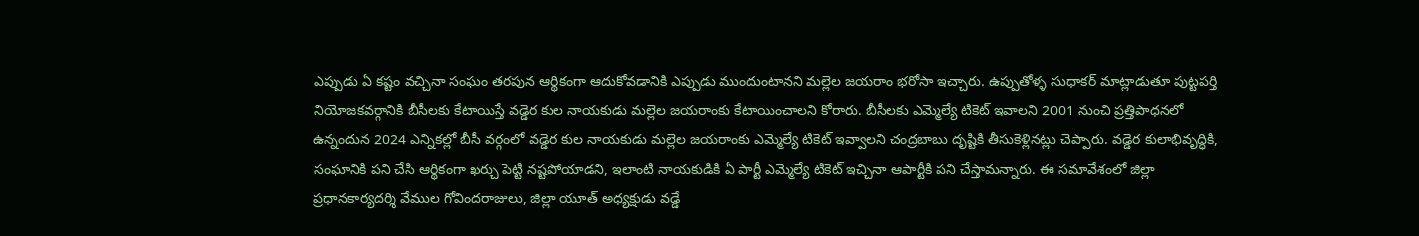ఎప్పుడు ఏ కష్టం వచ్చినా సంఘం తరపున ఆర్థికంగా ఆదుకోవడానికి ఎప్పుడు ముందుంటానని మల్లెల జయరాం భరోసా ఇచ్చారు. ఉప్పుతోళ్ళ సుధాకర్ మాట్లాడుతూ పుట్టపర్తి నియోజకవర్గానికి బీసీలకు కేటాయిస్తే వడ్డెర కుల నాయకుడు మల్లెల జయరాంకు కేటాయించాలని కోరారు. బీసీలకు ఎమ్మెల్యే టికెట్ ఇవాలని 2001 నుంచి ప్రత్తిపాధనలో ఉన్నందున 2024 ఎన్నికల్లో బీసీ వర్గంలో వడ్డెర కుల నాయకుడు మల్లెల జయరాంకు ఎమ్మెల్యే టికెట్ ఇవ్వాలని చంద్రబాబు దృష్టికి తీసుకెళ్లినట్లు చెప్పారు. వడ్డెర కులాభివృద్ధికి, సంఘానికి పని చేసి ఆర్థికంగా ఖర్చు పెట్టి నష్టపోయాడని, ఇలాంటి నాయకుడికి ఏ పార్టీ ఎమ్మెల్యే టికెట్ ఇచ్చినా ఆపార్టీకి పని చేస్తామన్నారు. ఈ సమావేశంలో జిల్లా ప్రధానకార్యదర్శి వేముల గోవిందరాజులు, జిల్లా యూత్ అధ్యక్షుడు వడ్డే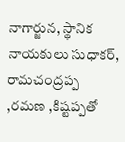నాగార్జున, స్థానిక నాయకులు సుధాకర్, రామచంద్రప్ప ,రమణ ,కిష్టప్పతో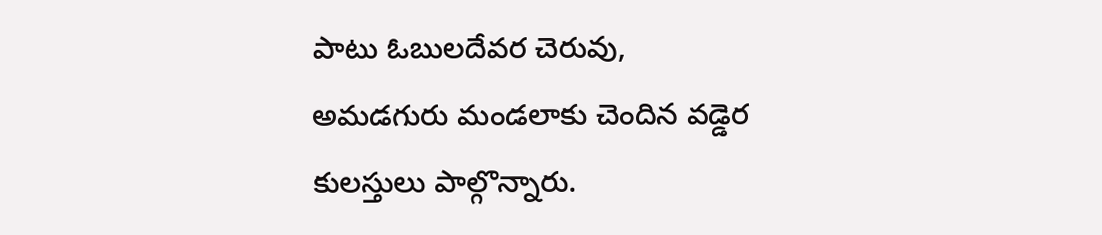పాటు ఓబులదేవర చెరువు, అమడగురు మండలాకు చెందిన వడ్డెర కులస్తులు పాల్గొన్నారు.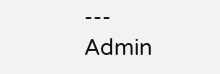---
Admin